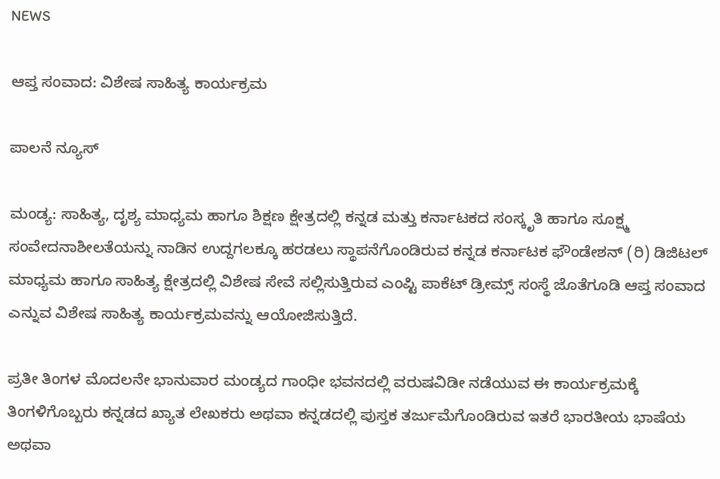NEWS

ಆಪ್ತ ಸಂವಾದ: ವಿಶೇಷ ಸಾಹಿತ್ಯ ಕಾರ್ಯಕ್ರಮ

ಪಾಲನೆ ನ್ಯೂಸ್

ಮಂಡ್ಯ: ಸಾಹಿತ್ಯ, ದೃಶ್ಯ ಮಾಧ್ಯಮ ಹಾಗೂ ಶಿಕ್ಷಣ ಕ್ಷೇತ್ರದಲ್ಲಿ ಕನ್ನಡ ಮತ್ತು ಕರ್ನಾಟಕದ ಸಂಸ್ಕೃತಿ ಹಾಗೂ ಸೂಕ್ಷ್ಮ ಸಂವೇದನಾಶೀಲತೆಯನ್ನು ನಾಡಿನ ಉದ್ದಗಲಕ್ಕೂ ಹರಡಲು ಸ್ಥಾಪನೆಗೊಂಡಿರುವ ಕನ್ನಡ ಕರ್ನಾಟಕ ಫೌಂಡೇಶನ್ (ರಿ) ಡಿಜಿಟಲ್ ಮಾಧ್ಯಮ ಹಾಗೂ ಸಾಹಿತ್ಯ ಕ್ಷೇತ್ರದಲ್ಲಿ ವಿಶೇಷ ಸೇವೆ ಸಲ್ಲಿಸುತ್ತಿರುವ ಎಂಪ್ಟಿ ಪಾಕೆಟ್ ಡ್ರೀಮ್ಸ್ ಸಂಸ್ಥೆ ಜೊತೆಗೂಡಿ ಆಪ್ತ ಸಂವಾದ ಎನ್ನುವ ವಿಶೇಷ ಸಾಹಿತ್ಯ ಕಾರ್ಯಕ್ರಮವನ್ನು ಆಯೋಜಿಸುತ್ತಿದೆ.

ಪ್ರತೀ ತಿಂಗಳ ಮೊದಲನೇ ಭಾನುವಾರ ಮಂಡ್ಯದ ಗಾಂಧೀ ಭವನದಲ್ಲಿ ವರುಷವಿಡೀ ನಡೆಯುವ ಈ ಕಾರ್ಯಕ್ರಮಕ್ಕೆ ತಿಂಗಳಿಗೊಬ್ಬರು ಕನ್ನಡದ ಖ್ಯಾತ ಲೇಖಕರು ಅಥವಾ ಕನ್ನಡದಲ್ಲಿ ಪುಸ್ತಕ ತರ್ಜುಮೆಗೊಂಡಿರುವ ಇತರೆ ಭಾರತೀಯ ಭಾಷೆಯ ಅಥವಾ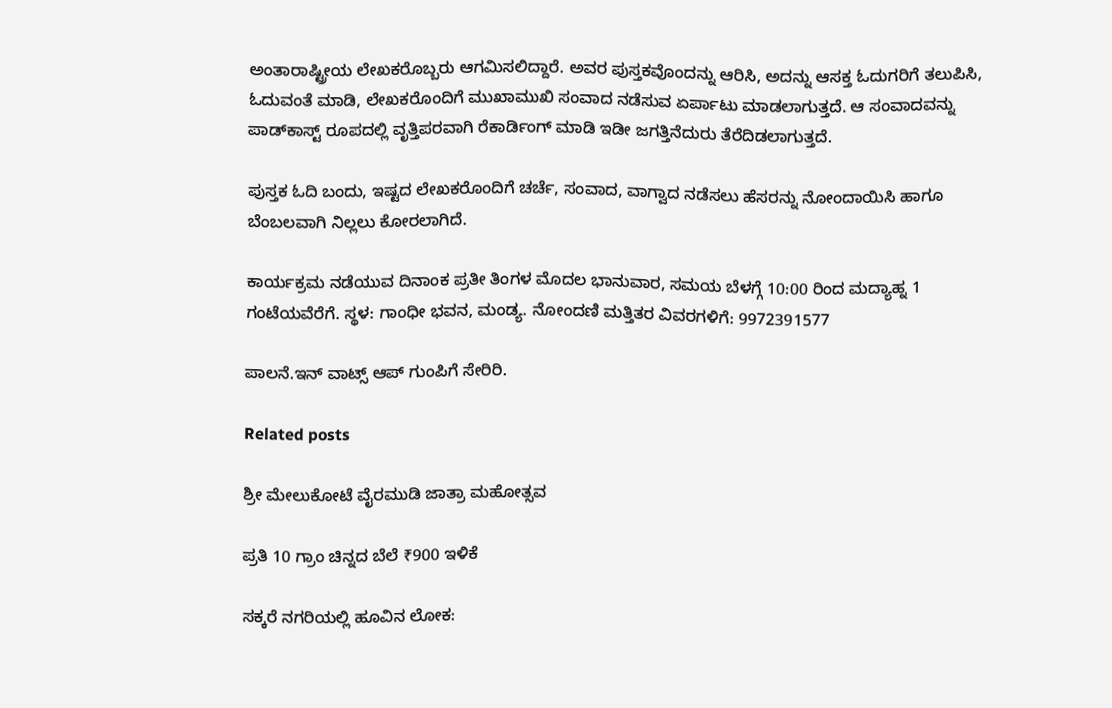ಅಂತಾರಾಷ್ಟ್ರೀಯ ಲೇಖಕರೊಬ್ಬರು ಆಗಮಿಸಲಿದ್ದಾರೆ. ಅವರ ಪುಸ್ತಕವೊಂದನ್ನು ಆರಿಸಿ, ಅದನ್ನು ಆಸಕ್ತ ಓದುಗರಿಗೆ ತಲುಪಿಸಿ, ಓದುವಂತೆ ಮಾಡಿ, ಲೇಖಕರೊಂದಿಗೆ ಮುಖಾಮುಖಿ ಸಂವಾದ ನಡೆಸುವ ಏರ್ಪಾಟು ಮಾಡಲಾಗುತ್ತದೆ. ಆ ಸಂವಾದವನ್ನು ಪಾಡ್‌ಕಾಸ್ಟ್ ರೂಪದಲ್ಲಿ ವೃತ್ತಿಪರವಾಗಿ ರೆಕಾರ್ಡಿಂಗ್ ಮಾಡಿ ಇಡೀ ಜಗತ್ತಿನೆದುರು ತೆರೆದಿಡಲಾಗುತ್ತದೆ.

ಪುಸ್ತಕ ಓದಿ ಬಂದು, ಇಷ್ಟದ ಲೇಖಕರೊಂದಿಗೆ ಚರ್ಚೆ, ಸಂವಾದ, ವಾಗ್ವಾದ ನಡೆಸಲು ಹೆಸರನ್ನು ನೋಂದಾಯಿಸಿ ಹಾಗೂ ಬೆಂಬಲವಾಗಿ ನಿಲ್ಲಲು ಕೋರಲಾಗಿದೆ.

ಕಾರ್ಯಕ್ರಮ ನಡೆಯುವ ದಿನಾಂಕ ಪ್ರತೀ ತಿಂಗಳ ಮೊದಲ ಭಾನುವಾರ, ಸಮಯ ಬೆಳಗ್ಗೆ 10:00 ರಿಂದ ಮದ್ಯಾಹ್ನ 1 ಗಂಟೆಯವೆರೆಗೆ. ಸ್ಥಳ: ಗಾಂಧೀ ಭವನ, ಮಂಡ್ಯ. ನೋಂದಣಿ ಮತ್ತಿತರ ವಿವರಗಳಿಗೆ: 9972391577

ಪಾಲನೆ.ಇನ್‌ ವಾಟ್ಸ್‌ ಆಪ್‌ ಗುಂಪಿಗೆ ಸೇರಿರಿ.

Related posts

ಶ್ರೀ ಮೇಲುಕೋಟೆ ವೈರಮುಡಿ ಜಾತ್ರಾ ಮಹೋತ್ಸವ

ಪ್ರತಿ 10 ಗ್ರಾಂ ಚಿನ್ನದ ಬೆಲೆ ₹900 ಇಳಿಕೆ

ಸಕ್ಕರೆ ನಗರಿಯಲ್ಲಿ ಹೂವಿನ ಲೋಕ: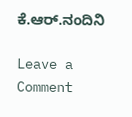ಕೆ.ಆ‌ರ್.ನಂದಿನಿ

Leave a Comment